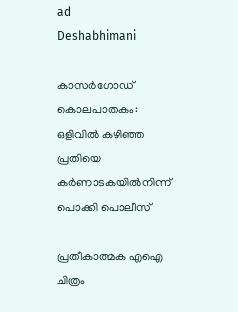ad
Deshabhimani

കാസർഗോഡ് കൊലപാതകം: ഒളിവിൽ കഴിഞ്ഞ പ്രതിയെ കർണാടകയിൽനിന്ന്‌ പൊക്കി പൊലീസ്

പ്രതീകാത്മക എഐ ചിത്രം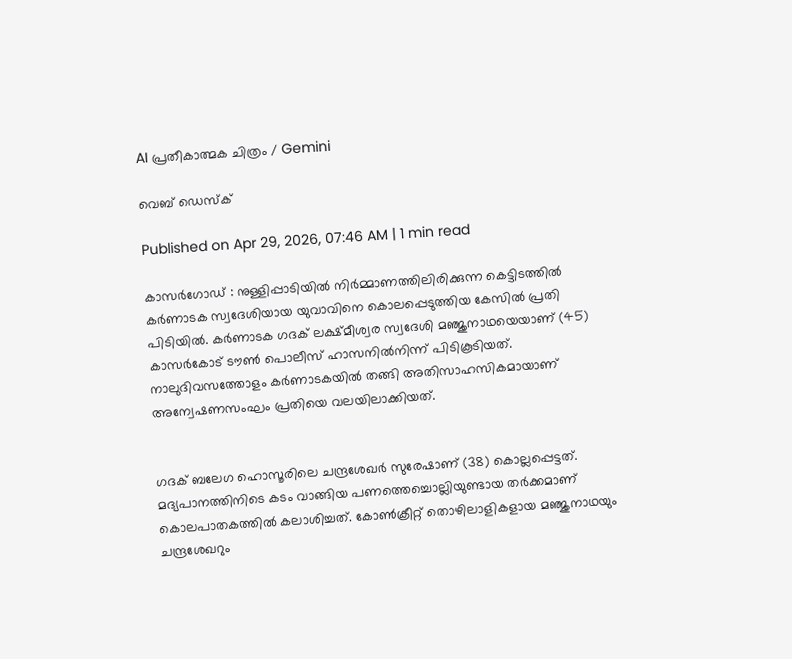AI പ്രതീകാത്മക ചിത്രം / Gemini

വെബ് ഡെസ്ക്

Published on Apr 29, 2026, 07:46 AM | 1 min read

കാസർഗോഡ് : നുള്ളിപ്പാടിയിൽ നിർമ്മാണത്തിലിരിക്കുന്ന കെട്ടിടത്തിൽ കർണാടക സ്വദേശിയായ യുവാവിനെ കൊലപ്പെടുത്തിയ കേസിൽ പ്രതി പിടിയിൽ. കർണാടക ഗദക് ലക്ഷ്മീശ്വര സ്വദേശി മഞ്ജുനാഥയെയാണ് (45) കാസർകോട് ടൗൺ പൊലീസ് ഹാസനിൽനിന്ന്‌ പിടികൂടിയത്. നാലുദിവസത്തോളം കർണാടകയിൽ തങ്ങി അതിസാഹസികമായാണ് അന്വേഷണസംഘം പ്രതിയെ വലയിലാക്കിയത്.


ഗദക് ബലേഗ ഹൊസൂരിലെ ചന്ദ്രശേഖർ സുരേഷാണ് (38) കൊല്ലപ്പെട്ടത്. മദ്യപാനത്തിനിടെ കടം വാങ്ങിയ പണത്തെച്ചൊല്ലിയുണ്ടായ തർക്കമാണ് കൊലപാതകത്തിൽ കലാശിച്ചത്. കോൺക്രീറ്റ് തൊഴിലാളികളായ മഞ്ജുനാഥയും ചന്ദ്രശേഖറും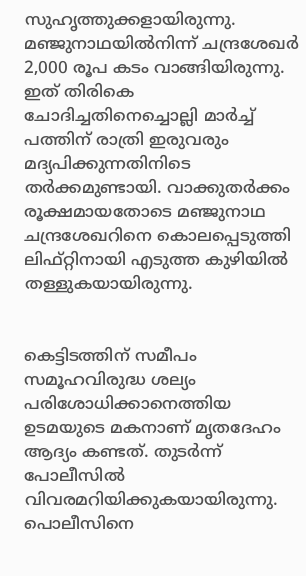സുഹൃത്തുക്കളായിരുന്നു. മഞ്ജുനാഥയിൽനിന്ന് ചന്ദ്രശേഖർ 2,000 രൂപ കടം വാങ്ങിയിരുന്നു. ഇത് തിരികെ ചോദിച്ചതിനെച്ചൊല്ലി മാർച്ച് പത്തിന് രാത്രി ഇരുവരും മദ്യപിക്കുന്നതിനിടെ തർക്കമുണ്ടായി. വാക്കുതർക്കം രൂക്ഷമായതോടെ മഞ്ജുനാഥ ചന്ദ്രശേഖറിനെ കൊലപ്പെടുത്തി ലിഫ്റ്റിനായി എടുത്ത കുഴിയിൽ തള്ളുകയായിരുന്നു.


കെട്ടിടത്തിന് സമീപം സമൂഹവിരുദ്ധ ശല്യം പരിശോധിക്കാനെത്തിയ ഉടമയുടെ മകനാണ് മൃതദേഹം ആദ്യം കണ്ടത്. തുടർന്ന് പോലീസിൽ വിവരമറിയിക്കുകയായിരുന്നു. പൊലീസിനെ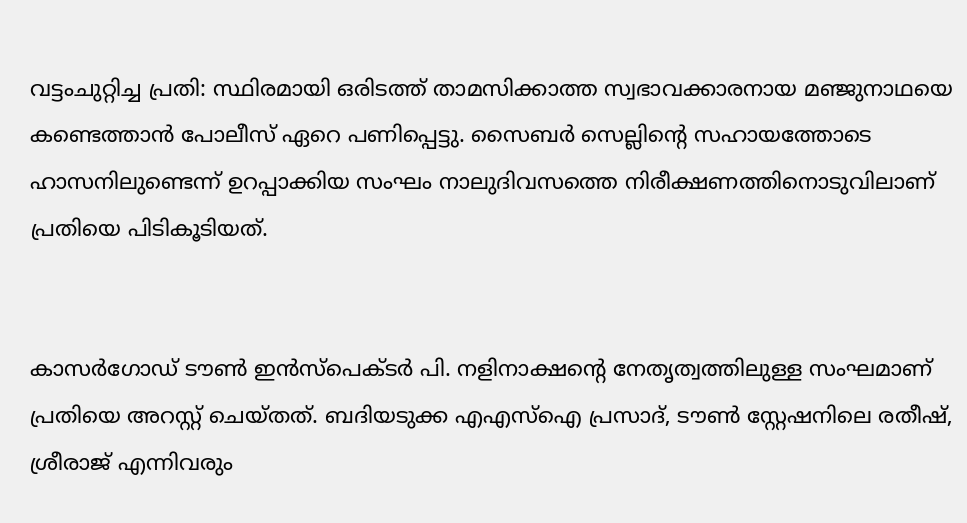വട്ടംചുറ്റിച്ച പ്രതി: സ്ഥിരമായി ഒരിടത്ത് താമസിക്കാത്ത സ്വഭാവക്കാരനായ മഞ്ജുനാഥയെ കണ്ടെത്താൻ പോലീസ് ഏറെ പണിപ്പെട്ടു. സൈബർ സെല്ലിന്റെ സഹായത്തോടെ ഹാസനിലുണ്ടെന്ന് ഉറപ്പാക്കിയ സംഘം നാലുദിവസത്തെ നിരീക്ഷണത്തിനൊടുവിലാണ് പ്രതിയെ പിടികൂടിയത്.


കാസർഗോഡ് ടൗൺ ഇൻസ്പെക്ടർ പി. നളിനാക്ഷന്റെ നേതൃത്വത്തിലുള്ള സംഘമാണ് പ്രതിയെ അറസ്റ്റ് ചെയ്തത്. ബദിയടുക്ക എഎസ്ഐ പ്രസാദ്, ടൗൺ സ്റ്റേഷനിലെ രതീഷ്, ശ്രീരാജ് എന്നിവരും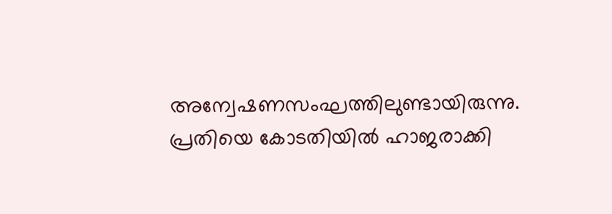അന്വേഷണസംഘത്തിലുണ്ടായിരുന്നു. പ്രതിയെ കോടതിയിൽ ഹാജരാക്കി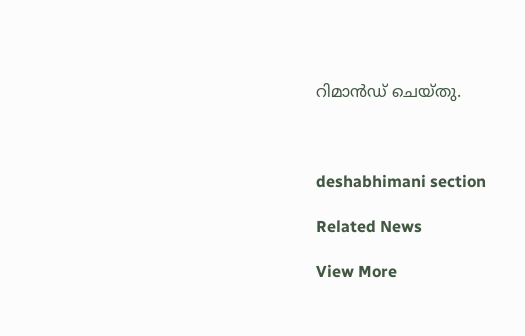റിമാൻഡ് ചെയ്തു.



deshabhimani section

Related News

View More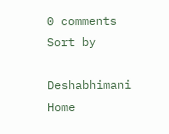0 comments
Sort by

Deshabhimani
Home